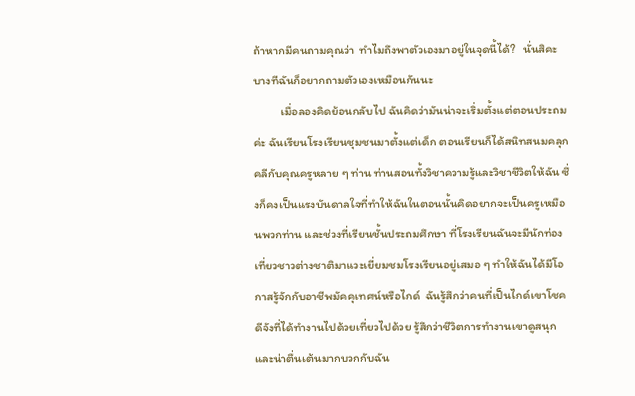ถ้าหากมีคนถามคุณว่า  ทำไมถึงพาตัวเองมาอยู่ในจุดนี้ได้?   นั่นสิคะ บางทีฉันก็อยากถามตัวเองเหมือนกันนะ
          เมื่อลองคิดย้อนกลับไป ฉันคิดว่ามันน่าจะเริ่มตั้งแต่ตอนประถมค่ะ ฉันเรียนโรงเรียนชุมชนมาตั้งแต่เด็ก ตอนเรียนก็ได้สนิทสนมคลุกคลีกับคุณครูหลาย ๆ ท่าน ท่านสอนทั้งวิชาความรู้และวิชาชีวิตให้ฉัน ซึ่งก็คงเป็นแรงบันดาลใจที่ทำให้ฉันในตอนนั้นคิดอยากจะเป็นครูเหมือนพวกท่าน และช่วงที่เรียนชั้นประถมศึกษา ที่โรงเรียนฉันจะมีนักท่องเที่ยวชาวต่างชาติมาแวะเยี่ยมชมโรงเรียนอยู่เสมอ ๆ ทำให้ฉันได้มีโอกาสรู้จักกับอาชีพมัคคุเทศน์หรือไกด์  ฉันรู้สึกว่าคนที่เป็นไกด์เขาโชคดีจังที่ได้ทำงานไปด้วยเที่ยวไปด้วย รู้สึกว่าชีวิตการทำงานเขาดูสนุกและน่าตื่นเต้นมากบวกกับฉัน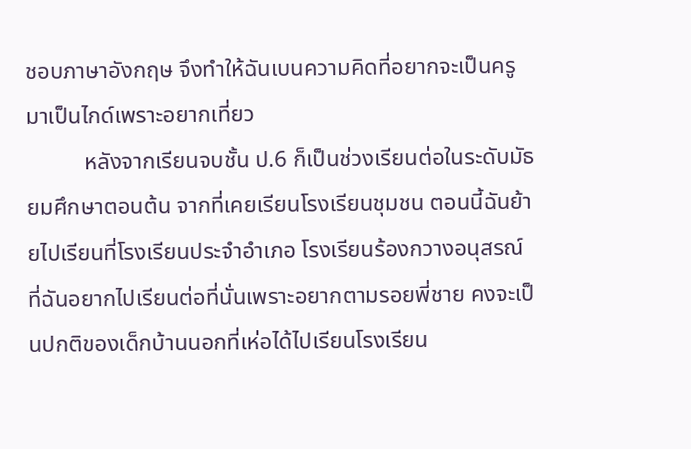ชอบภาษาอังกฤษ จึงทำให้ฉันเบนความคิดที่อยากจะเป็นครูมาเป็นไกด์เพราะอยากเที่ยว
          หลังจากเรียนจบชั้น ป.6 ก็เป็นช่วงเรียนต่อในระดับมัธยมศึกษาตอนต้น จากที่เคยเรียนโรงเรียนชุมชน ตอนนี้ฉันย้ายไปเรียนที่โรงเรียนประจำอำเภอ โรงเรียนร้องกวางอนุสรณ์ ที่ฉันอยากไปเรียนต่อที่นั่นเพราะอยากตามรอยพี่ชาย คงจะเป็นปกติของเด็กบ้านนอกที่เห่อได้ไปเรียนโรงเรียน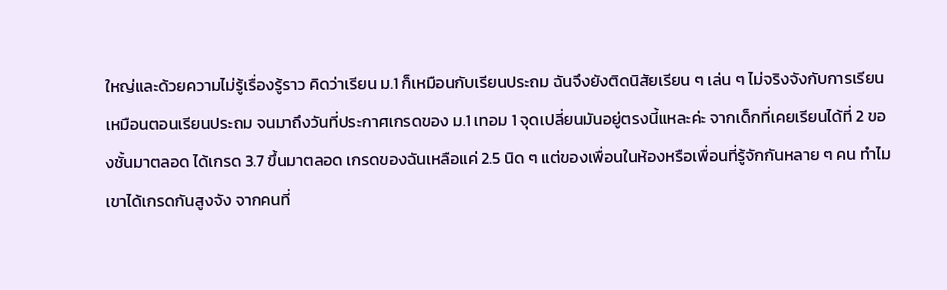ใหญ่และด้วยความไม่รู้เรื่องรู้ราว คิดว่าเรียน ม.1 ก็เหมือนกับเรียนประถม ฉันจึงยังติดนิสัยเรียน ๆ เล่น ๆ ไม่จริงจังกับการเรียนเหมือนตอนเรียนประถม จนมาถึงวันที่ประกาศเกรดของ ม.1 เทอม 1 จุดเปลี่ยนมันอยู่ตรงนี้แหละค่ะ จากเด็กที่เคยเรียนได้ที่ 2 ของชั้นมาตลอด ได้เกรด 3.7 ขึ้นมาตลอด เกรดของฉันเหลือแค่ 2.5 นิด ๆ แต่ของเพื่อนในห้องหรือเพื่อนที่รู้จักกันหลาย ๆ คน ทำไมเขาได้เกรดกันสูงจัง จากคนที่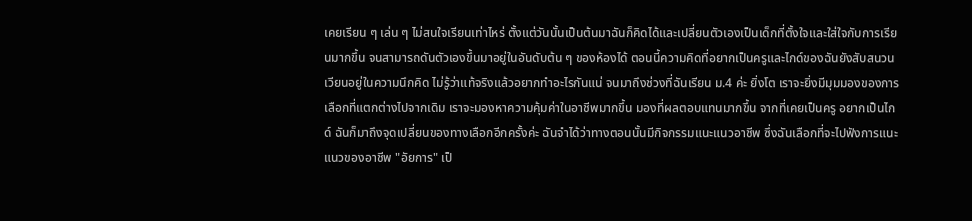เคยเรียน ๆ เล่น ๆ ไม่สนใจเรียนเท่าไหร่ ตั้งแต่วันนั้นเป็นต้นมาฉันก็คิดได้และเปลี่ยนตัวเองเป็นเด็กที่ตั้งใจและใส่ใจกับการเรียนมากขึ้น จนสามารถดันตัวเองขึ้นมาอยู่ในอันดับต้น ๆ ของห้องได้ ตอนนี้ความคิดที่อยากเป็นครูและไกด์ของฉันยังสับสนวนเวียนอยู่ในความนึกคิด ไม่รู้ว่าแท้จริงแล้วอยากทำอะไรกันแน่ จนมาถึงช่วงที่ฉันเรียน ม.4 ค่ะ ยิ่งโต เราจะยิ่งมีมุมมองของการเลือกที่แตกต่างไปจากเดิม เราจะมองหาความคุ้มค่าในอาชีพมากขึ้น มองที่ผลตอบแทนมากขึ้น จากที่เคยเป็นครู อยากเป็นไกด์ ฉันก็มาถึงจุดเปลี่ยนของทางเลือกอีกครั้งค่ะ ฉันจำได้ว่าทางตอนนั้นมีกิจกรรมแนะแนวอาชีพ ซึ่งฉันเลือกที่จะไปฟังการแนะแนวของอาชีพ "อัยการ" เป็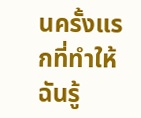นครั้งแรกที่ทำให้ฉันรู้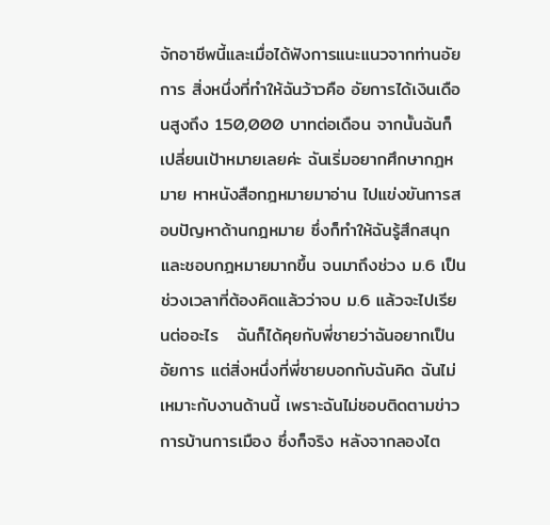จักอาชีพนี้และเมื่อได้ฟังการแนะแนวจากท่านอัยการ สิ่งหนึ่งที่ทำให้ฉันว้าวคือ อัยการได้เงินเดือนสูงถึง 150,000 บาทต่อเดือน จากนั้นฉันก็เปลี่ยนเป้าหมายเลยค่ะ ฉันเริ่มอยากศึกษากฎหมาย หาหนังสือกฎหมายมาอ่าน ไปแข่งขันการสอบปัญหาด้านกฎหมาย ซึ่งก็ทำให้ฉันรู้สึกสนุกและชอบกฎหมายมากขึ้น จนมาถึงช่วง ม.6 เป็นช่วงเวลาที่ต้องคิดแล้วว่าจบ ม.6 แล้วจะไปเรียนต่ออะไร   ฉันก็ได้คุยกับพี่ชายว่าฉันอยากเป็นอัยการ แต่สิ่งหนึ่งที่พี่ชายบอกกับฉันคิด ฉันไม่เหมาะกับงานด้านนี้ เพราะฉันไม่ชอบติดตามข่าวการบ้านการเมือง ซึ่งก็จริง หลังจากลองไต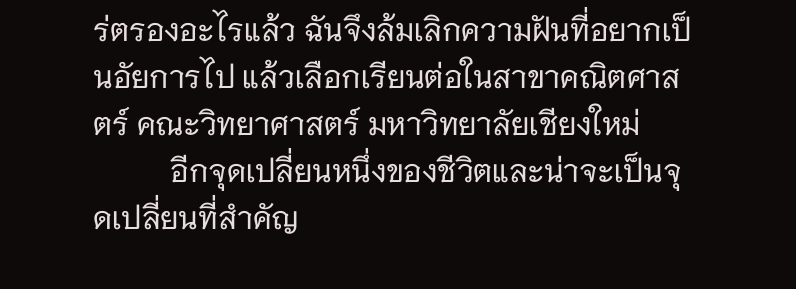ร่ตรองอะไรแล้ว ฉันจึงล้มเลิกความฝันที่อยากเป็นอัยการไป แล้วเลือกเรียนต่อในสาขาคณิตศาสตร์ คณะวิทยาศาสตร์ มหาวิทยาลัยเชียงใหม่
          อีกจุดเปลี่ยนหนึ่งของชีวิตและน่าจะเป็นจุดเปลี่ยนที่สำคัญ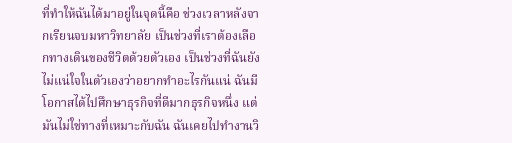ที่ทำให้ฉันได้มาอยู่ในจุดนี้คือ ช่วงเวลาหลังจากเรียนจบมหาวิทยาลัย เป็นช่วงที่เราต้องเลือกทางเดินของชีวิตด้วยตัวเอง เป็นช่วงที่ฉันยังไม่แน่ใจในตัวเองว่าอยากทำอะไรกันแน่ ฉันมีโอกาสได้ไปศึกษาธุรกิจที่ดีมากธุรกิจหนึ่ง แต่มันไม่ใช่ทางที่เหมาะกับฉัน ฉันเคยไปทำงานวิ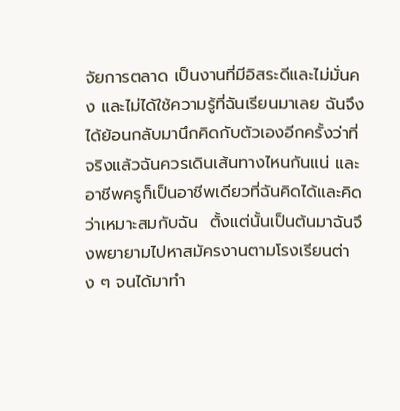จัยการตลาด เป็นงานที่มีอิสระดีและไม่มั่นคง และไม่ได้ใช้ความรู้ที่ฉันเรียนมาเลย ฉันจึงได้ย้อนกลับมานึกคิดกับตัวเองอีกครั้งว่าที่จริงแล้วฉันควรเดินเส้นทางไหนกันแน่ และอาชีพครูก็เป็นอาชีพเดียวที่ฉันคิดได้และคิดว่าเหมาะสมกับฉัน  ตั้งแต่นั้นเป็นต้นมาฉันจึงพยายามไปหาสมัครงานตามโรงเรียนต่าง ๆ จนได้มาทำ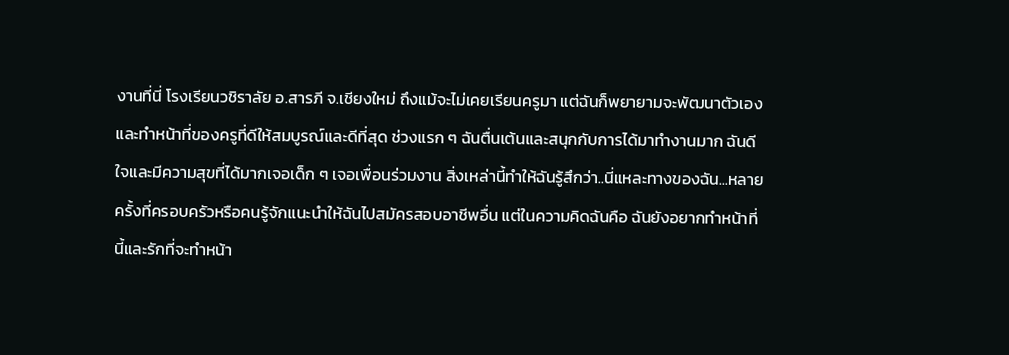งานที่นี่ โรงเรียนวชิราลัย อ.สารภี จ.เชียงใหม่ ถึงแม้จะไม่เคยเรียนครูมา แต่ฉันก็พยายามจะพัฒนาตัวเองและทำหน้าที่ของครูที่ดีให้สมบูรณ์และดีที่สุด ช่วงแรก ๆ ฉันตื่นเต้นและสนุกกับการได้มาทำงานมาก ฉันดีใจและมีความสุขที่ได้มากเจอเด็ก ๆ เจอเพื่อนร่วมงาน สิ่งเหล่านี้ทำให้ฉันรู้สึกว่า..นี่แหละทางของฉัน...หลายครั้งที่ครอบครัวหรือคนรู้จักแนะนำให้ฉันไปสมัครสอบอาชีพอื่น แต่ในความคิดฉันคือ ฉันยังอยากทำหน้าที่นี้และรักที่จะทำหน้า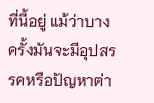ที่นี้อยู่ แม้ว่าบางครั้งมันจะมีอุปสรรคหรือปัญหาต่า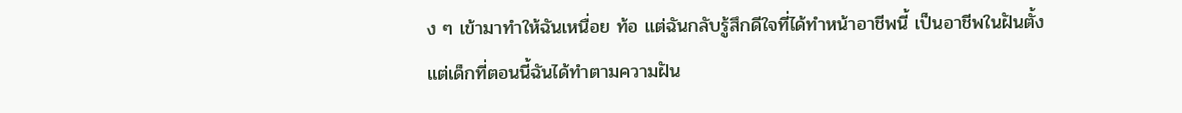ง ๆ เข้ามาทำให้ฉันเหนื่อย ท้อ แต่ฉันกลับรู้สึกดีใจที่ได้ทำหน้าอาชีพนี้ เป็นอาชีพในฝันตั้งแต่เด็กที่ตอนนี้ฉันได้ทำตามความฝัน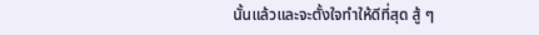นั้นแล้วและจะตั้งใจทำให้ดีที่สุด สู้ ๆ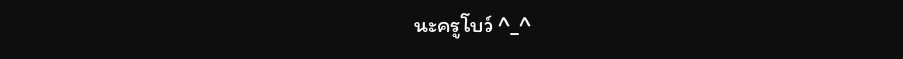นะครูโบว์ ^_^